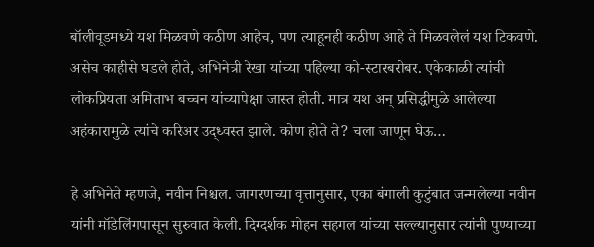बॉलीवूडमध्ये यश मिळवणे कठीण आहेच, पण त्याहूनही कठीण आहे ते मिळवलेलं यश टिकवणे. असेच काहीसे घडले होते, अभिनेत्री रेखा यांच्या पहिल्या को-स्टारबरोबर. एकेकाळी त्यांची लोकप्रियता अमिताभ बच्चन यांच्यापेक्षा जास्त होती. मात्र यश अन् प्रसिद्धीमुळे आलेल्या अहंकारामुळे त्यांचे करिअर उद्ध्वस्त झाले. कोण होते ते? चला जाणून घेऊ…

हे अभिनेते म्हणजे, नवीन निश्चल. जागरणच्या वृत्तानुसार, एका बंगाली कुटुंबात जन्मलेल्या नवीन यांनी मॉडेलिंगपासून सुरुवात केली. दिग्दर्शक मोहन सहगल यांच्या सल्ल्यानुसार त्यांनी पुण्याच्या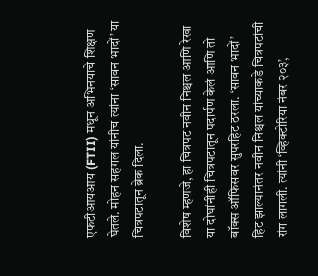एफटीआयआय (FTII) मधून अभिनयाचे शिक्षण घेतले. मोहन सहगल यांनीच त्यांना ‘सावन भादों’ या चित्रपटातून ब्रेक दिला.

विशेष म्हणजे, हा चित्रपट नवीन निश्चल आणि रेखा या दोघांनीही चित्रपटातून पदार्पण केलं आणि तो बॉक्स ऑफिसवर सुपरहिट ठरला. ‘सावन भादों’ हिट झाल्यानंतर नवीन निश्चल यांच्याकडे चित्रपटांची रांग लागली. त्यांनी ‘व्हिक्टोरिया नंबर २०३’,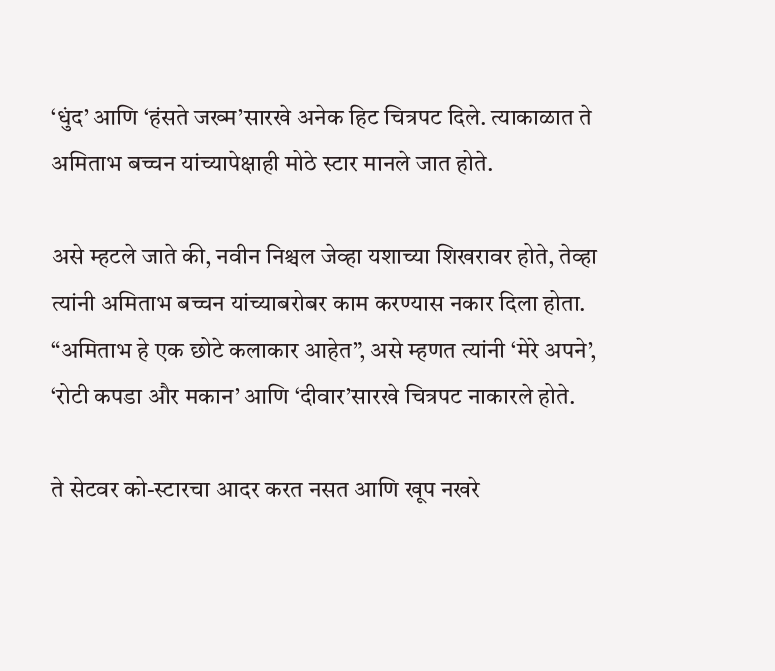‘धुंद’ आणि ‘हंसते जख्म’सारखे अनेक हिट चित्रपट दिले. त्याकाळात ते अमिताभ बच्चन यांच्यापेक्षाही मोठे स्टार मानले जात होते.

असे म्हटले जाते की, नवीन निश्चल जेव्हा यशाच्या शिखरावर होते, तेव्हा त्यांनी अमिताभ बच्चन यांच्याबरोबर काम करण्यास नकार दिला होता. “अमिताभ हे एक छोटे कलाकार आहेत”, असे म्हणत त्यांनी ‘मेरे अपने’, ‘रोटी कपडा और मकान’ आणि ‘दीवार’सारखे चित्रपट नाकारले होते.

ते सेटवर को-स्टारचा आदर करत नसत आणि खूप नखरे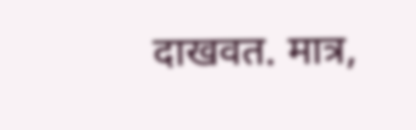दाखवत. मात्र,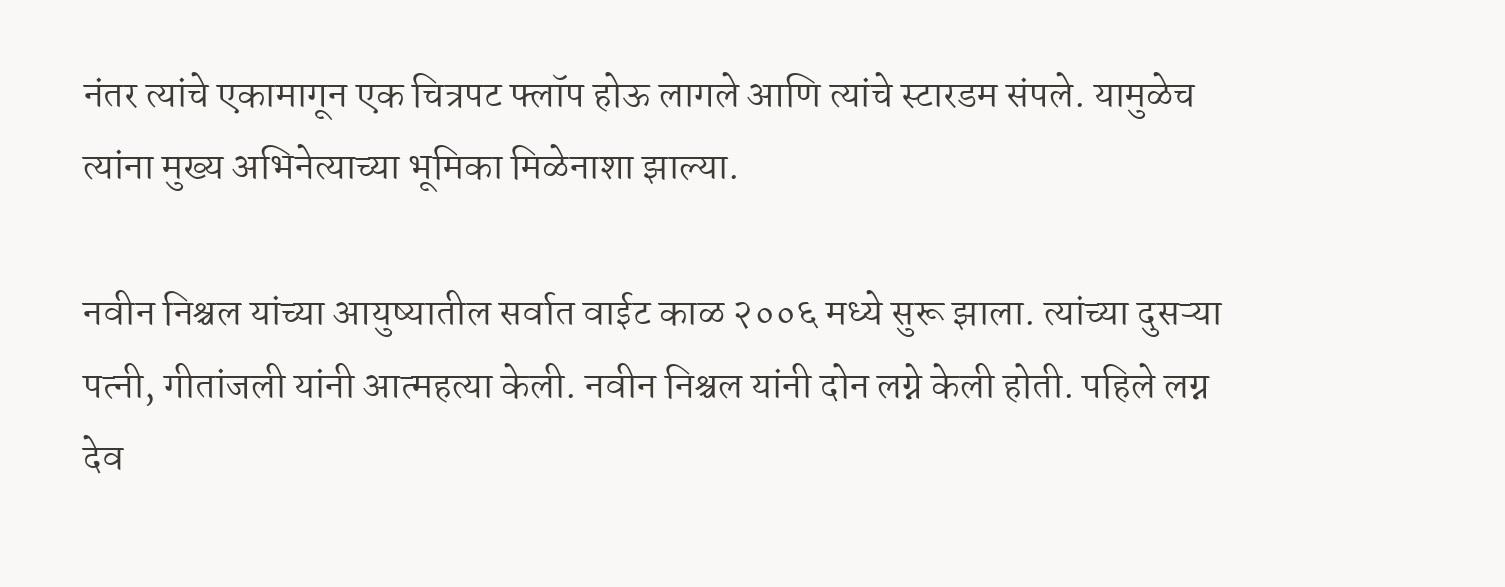नंतर त्यांचे एकामागून एक चित्रपट फ्लॉप होऊ लागले आणि त्यांचे स्टारडम संपले. यामुळेच त्यांना मुख्य अभिनेत्याच्या भूमिका मिळेनाशा झाल्या.

नवीन निश्चल यांच्या आयुष्यातील सर्वात वाईट काळ २००६ मध्ये सुरू झाला. त्यांच्या दुसऱ्या पत्नी, गीतांजली यांनी आत्महत्या केली. नवीन निश्चल यांनी दोन लग्ने केली होती. पहिले लग्न देव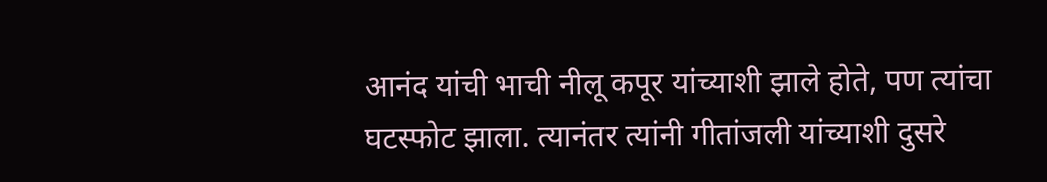आनंद यांची भाची नीलू कपूर यांच्याशी झाले होते, पण त्यांचा घटस्फोट झाला. त्यानंतर त्यांनी गीतांजली यांच्याशी दुसरे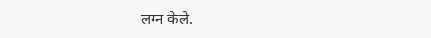लग्न केले.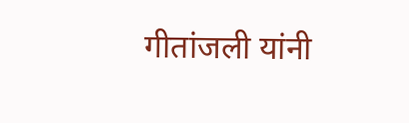गीतांजली यांनी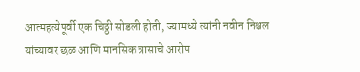आत्महत्येपूर्वी एक चिठ्ठी सोडली होती, ज्यामध्ये त्यांनी नवीन निश्चल यांच्यावर छळ आणि मानसिक त्रासाचे आरोप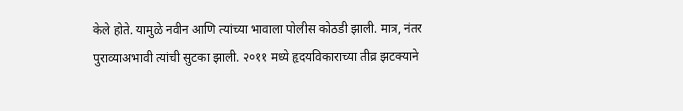केले होते. यामुळे नवीन आणि त्यांच्या भावाला पोलीस कोठडी झाली. मात्र, नंतर पुराव्याअभावी त्यांची सुटका झाली. २०११ मध्ये हृदयविकाराच्या तीव्र झटक्याने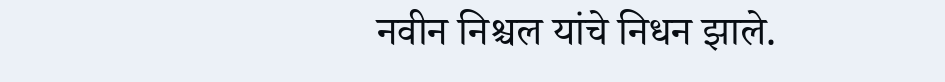नवीन निश्चल यांचे निधन झाले.